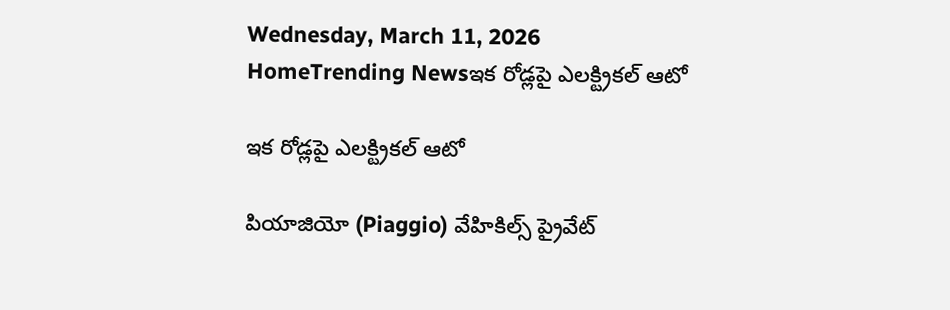Wednesday, March 11, 2026
HomeTrending Newsఇక రోడ్లపై ఎలక్ట్రికల్ ఆటో

ఇక రోడ్లపై ఎలక్ట్రికల్ ఆటో

పియాజియో (Piaggio) వేహికిల్స్ ప్రైవేట్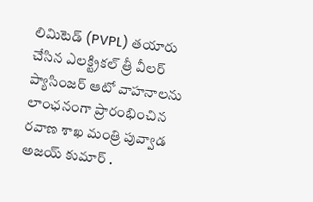లిమిటెడ్ (PVPL) తయారు చేసిన ఎలక్ట్రికల్ త్రీ వీలర్ ప్యాసింజర్ ఆటో వాహనాలను లాంఛనంగా ప్రారంభించిన రవాణ శాఖ మంత్రి పువ్వాడ అజయ్ కుమార్ .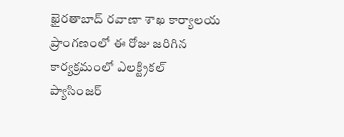ఖైరతాబాద్ రవాణా శాఖ కార్యాలయ ప్రాంగణంలో ఈ రోజు జరిగిన కార్యక్రమంలో ఎలక్ట్రికల్  ప్యాసింజర్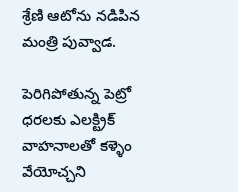శ్రేణి ఆటోను నడిపిన మంత్రి పువ్వాడ.

పెరిగిపోతున్న పెట్రో ధరలకు ఎలక్ట్రిక్ వాహనాలతో కళ్ళెం వేయోచ్చని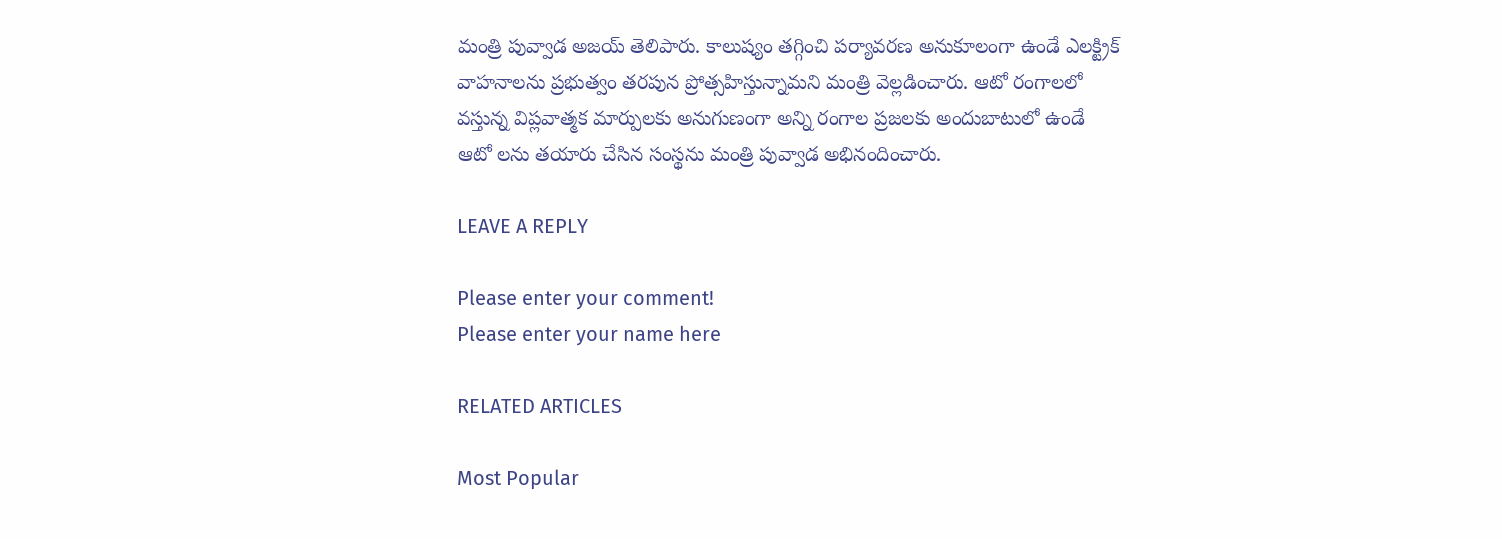మంత్రి పువ్వాడ అజయ్ తెలిపారు. కాలుష్యం తగ్గించి పర్యావరణ అనుకూలంగా ఉండే ఎలక్ట్రిక్ వాహనాలను ప్రభుత్వం తరపున ప్రోత్సహిస్తున్నామని మంత్రి వెల్లడించారు. ఆటో రంగాలలో వస్తున్న విప్లవాత్మక మార్పులకు అనుగుణంగా అన్ని రంగాల ప్రజలకు అందుబాటులో ఉండే ఆటో లను తయారు చేసిన సంస్థను మంత్రి పువ్వాడ అభినందించారు.

LEAVE A REPLY

Please enter your comment!
Please enter your name here

RELATED ARTICLES

Most Popular